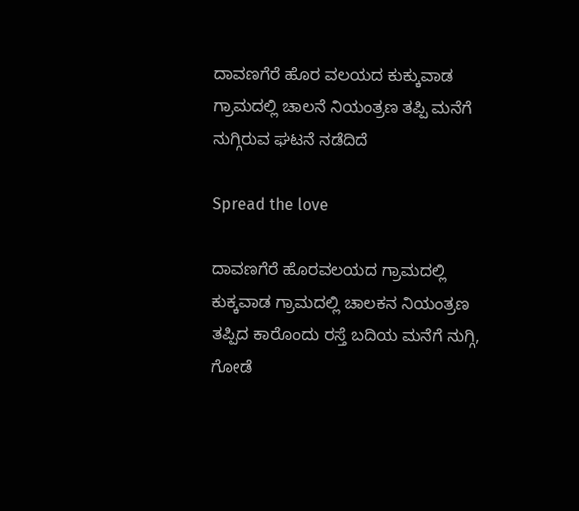ದಾವಣಗೆರೆ ಹೊರ ವಲಯದ ಕುಕ್ಕುವಾಡ ಗ್ರಾಮದಲ್ಲಿ ಚಾಲನೆ ನಿಯಂತ್ರಣ ತಪ್ಪಿ ಮನೆಗೆ ನುಗ್ಗಿರುವ ಘಟನೆ ನಡೆದಿದೆ

Spread the love

ದಾವಣಗೆರೆ ಹೊರವಲಯದ ಗ್ರಾಮದಲ್ಲಿ ಕುಕ್ಕವಾಡ ಗ್ರಾಮದಲ್ಲಿ ಚಾಲಕನ ನಿಯಂತ್ರಣ ತಪ್ಪಿದ ಕಾರೊಂದು ರಸ್ತೆ ಬದಿಯ ಮನೆಗೆ ನುಗ್ಗಿ, ಗೋಡೆ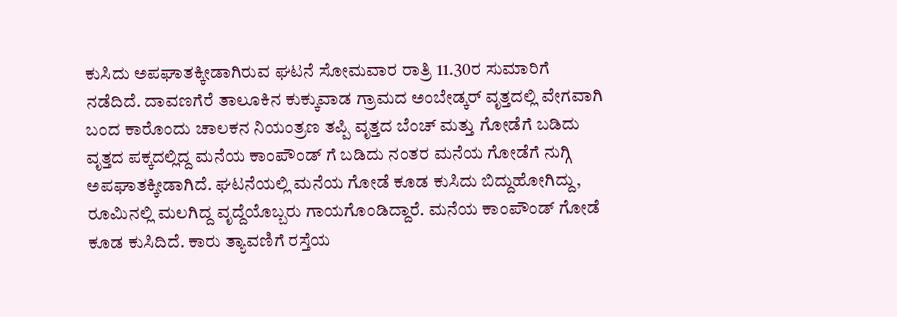ಕುಸಿದು ಅಪಘಾತಕ್ಕೀಡಾಗಿರುವ ಘಟನೆ ಸೋಮವಾರ ರಾತ್ರಿ 11.30ರ ಸುಮಾರಿಗೆ ನಡೆದಿದೆ. ದಾವಣಗೆರೆ ತಾಲೂಕಿನ ಕುಕ್ಕುವಾಡ ಗ್ರಾಮದ ಅಂಬೇಡ್ಕರ್ ವೃತ್ತದಲ್ಲಿ ವೇಗವಾಗಿ ಬಂದ ಕಾರೊಂದು ಚಾಲಕನ ನಿಯಂತ್ರಣ ತಪ್ಪಿ ವೃತ್ತದ ಬೆಂಚ್ ಮತ್ತು ಗೋಡೆಗೆ ಬಡಿದು ವೃತ್ತದ ಪಕ್ಕದಲ್ಲಿದ್ದ ಮನೆಯ ಕಾಂಪೌಂಡ್ ಗೆ ಬಡಿದು ನಂತರ ಮನೆಯ ಗೋಡೆಗೆ ನುಗ್ಗಿ ಅಪಘಾತಕ್ಕೀಡಾಗಿದೆ. ಘಟನೆಯಲ್ಲಿ ಮನೆಯ ಗೋಡೆ ಕೂಡ ಕುಸಿದು ಬಿದ್ದುಹೋಗಿದ್ದು, ರೂಮಿನಲ್ಲಿ ಮಲಗಿದ್ದ ವೃದ್ದೆಯೊಬ್ಬರು ಗಾಯಗೊಂಡಿದ್ದಾರೆ. ಮನೆಯ ಕಾಂಪೌಂಡ್ ಗೋಡೆ ಕೂಡ ಕುಸಿದಿದೆ. ಕಾರು ತ್ಯಾವಣಿಗೆ ರಸ್ತೆಯ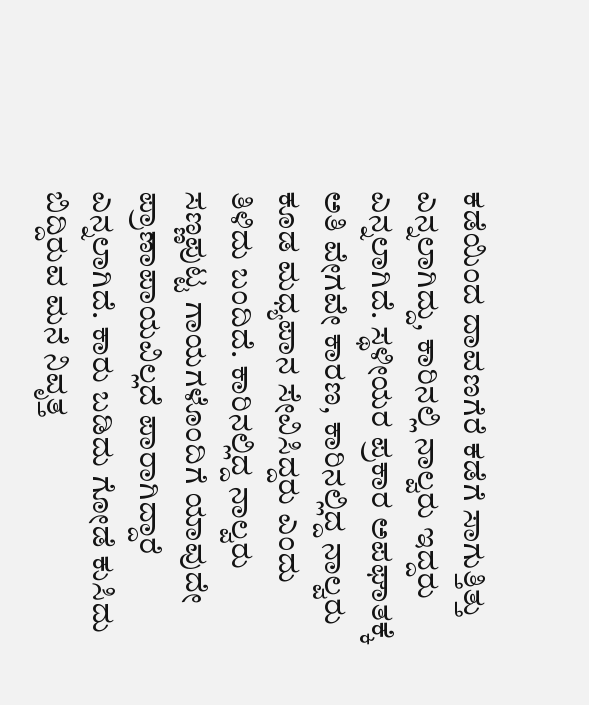ಕಡೆಯಿಂದ ದಾವಣಗೆರೆ ಕಡೆಗೆ ಸಾಗುತ್ತಿತ್ತು ಎನ್ನಲಾಗಿದ್ದು, ಕಾರಿನಲ್ಲಿ ನಾಲ್ವರು ಇದ್ದರು ಎನ್ನಲಾಗಿದೆ. ಸ್ಥಳೀಯರ ಪ್ರಕಾರ ಅಪಘಾತಕ್ಕೆ ಅತಿ ವೇಗವೇ ಕಾರಣ, ಕಾರಿನಲ್ಲಿದ್ದ ನಾಲ್ವರು ಕೂಡ ಮಧ್ಯಪಾನ ಸೇವಿಸಿದ್ದರು ಎಂದು ತಿಳಿದು ಬಂದಿದೆ. ಕಾರಿನಲ್ಲಿದ್ದ ನಾಲ್ವರು ಸಣ್ಣಪುಟ್ಟ ಗಾಯಗಳೊಂದಿಗೆ ಯಾವುದೇ ಪ್ರಾಣಾಪಾಯವಿಲ್ಲದೆ ಪಾರಾಗಿದ್ದಾರೆ ಎನ್ನಲಾಗಿದೆ. ಕಾರು ಬಡಿದು ಗೋಡೆ ಕುಸಿದು ಬಿದ್ದಿರುವ ಮನೆ ನಿವೃತ್ತ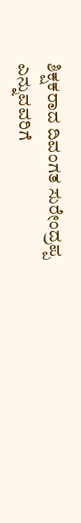ಶಿಕ್ಷಕರಾದ ದಿವಂಗತ ಸುರೇಂದ್ರಪ್ಪ ಎನ್ನುವವರಿಗೆ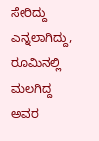ಸೇರಿದ್ದು ಎನ್ನಲಾಗಿದ್ದು, ರೂಮಿನಲ್ಲಿ ಮಲಗಿದ್ದ ಅವರ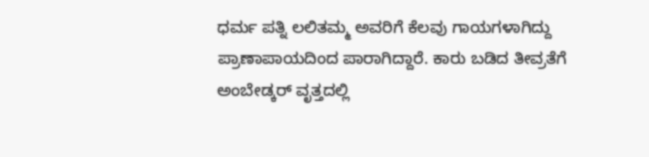ಧರ್ಮ ಪತ್ನಿ ಲಲಿತಮ್ಮ ಅವರಿಗೆ ಕೆಲವು ಗಾಯಗಳಾಗಿದ್ದು ಪ್ರಾಣಾಪಾಯದಿಂದ ಪಾರಾಗಿದ್ದಾರೆ. ಕಾರು ಬಡಿದ ತೀವ್ರತೆಗೆ ಅಂಬೇಡ್ಕರ್ ವೃತ್ತದಲ್ಲಿ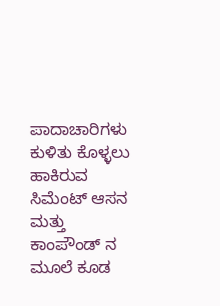ಪಾದಾಚಾರಿಗಳು ಕುಳಿತು ಕೊಳ್ಳಲು ಹಾಕಿರುವ ಸಿಮೆಂಟ್ ಆಸನ ಮತ್ತು ಕಾಂಪೌಂಡ್ ನ ಮೂಲೆ ಕೂಡ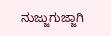ನುಜ್ಜುಗುಜ್ಜಾಗಿ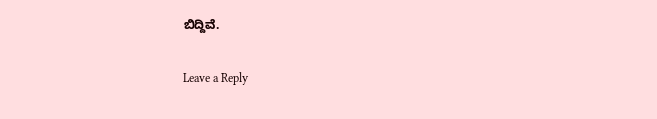ಬಿದ್ದಿವೆ.

Leave a Reply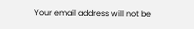Your email address will not be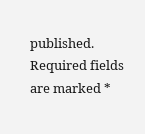published. Required fields are marked *